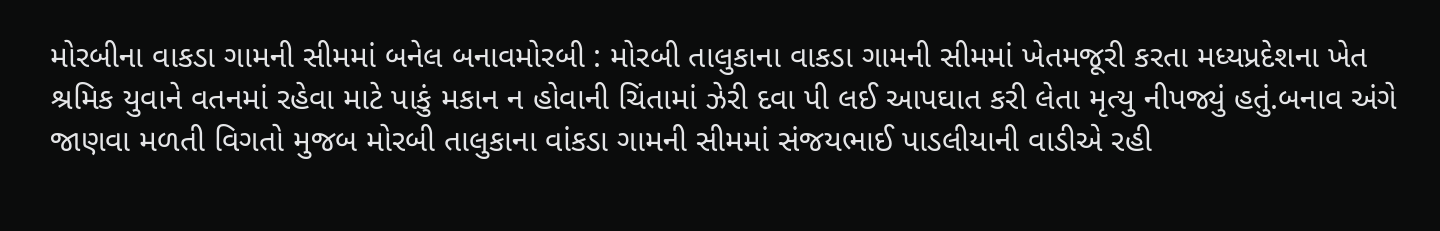મોરબીના વાકડા ગામની સીમમાં બનેલ બનાવમોરબી : મોરબી તાલુકાના વાકડા ગામની સીમમાં ખેતમજૂરી કરતા મધ્યપ્રદેશના ખેત શ્રમિક યુવાને વતનમાં રહેવા માટે પાકું મકાન ન હોવાની ચિંતામાં ઝેરી દવા પી લઈ આપઘાત કરી લેતા મૃત્યુ નીપજ્યું હતું.બનાવ અંગે જાણવા મળતી વિગતો મુજબ મોરબી તાલુકાના વાંકડા ગામની સીમમાં સંજયભાઈ પાડલીયાની વાડીએ રહી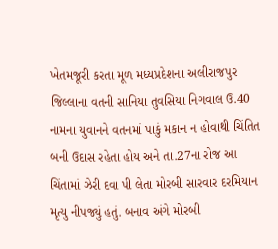ખેતમજૂરી કરતા મૂળ મધ્યપ્રદેશના અલીરાજપુર જિલ્લાના વતની સાનિયા તુવસિયા નિગવાલ ઉ.40 નામના યુવાનને વતનમાં પાકું મકાન ન હોવાથી ચિંતિત બની ઉદાસ રહેતા હોય અને તા.27ના રોજ આ ચિંતામાં ઝેરી દવા પી લેતા મોરબી સારવાર દરમિયાન મૃત્યુ નીપજ્યું હતું. બનાવ અંગે મોરબી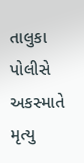તાલુકા પોલીસે અકસ્માતે મૃત્યુ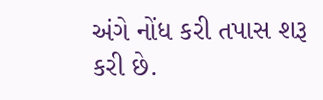અંગે નોંધ કરી તપાસ શરૂ કરી છે.